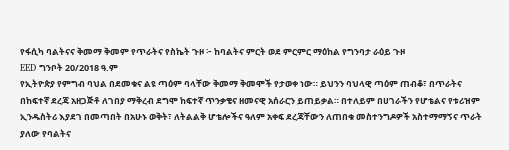የፋሲካ ባልትናና ቅመማ ቅመም የጥራትና የስኬት ጉዞ ፦ ከባልትና ምርት ወደ ምርምር ማዕከል የግንባታ ራዕይ ጉዞ
EED ግንቦት 20/2018 ዓ.ም
የኢትዮጵያ የምግብ ባህል በደመቁና ልዩ ጣዕም ባላቸው ቅመማ ቅመሞች የታወቀ ነው። ይህንን ባህላዊ ጣዕም ጠብቆ፣ በጥራትና በከፍተኛ ደረጃ አዘጋጅቶ ለገበያ ማቅረብ ደግሞ ከፍተኛ ጥንቃቄና ዘመናዊ አሰራርን ይጠይቃል። በተለይም በሀገራችን የሆቴልና የቱሪዝም ኢንዱስትሪ እያደገ በመጣበት በአሁኑ ወቅት፣ ለትልልቅ ሆቴሎችና ዓለም አቀፍ ደረጃቸውን ለጠበቁ መስተንግዶዎች አስተማማኝና ጥራት ያለው የባልትና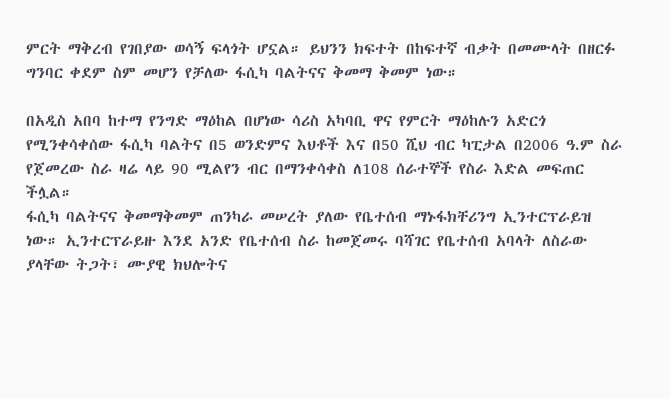ምርት ማቅረብ የገበያው ወሳኝ ፍላጎት ሆኗል። ይህንን ክፍተት በከፍተኛ ብቃት በመሙላት በዘርፉ ግንባር ቀደም ስም መሆን የቻለው ፋሲካ ባልትናና ቅመማ ቅመም ነው።

በአዲስ አበባ ከተማ የንግድ ማዕከል በሆነው ሳሪስ አካባቢ ዋና የምርት ማዕከሉን አድርጎ የሚንቀሳቀሰው ፋሲካ ባልትና በ5 ወንድምና እህቶች እና በ50 ሺህ ብር ካፒታል በ2006 ዓ.ም ስራ የጀመረው ስራ ዛሬ ላይ 90 ሚልየን ብር በማንቀሳቀስ ለ108 ሰራተኞች የስራ እድል መፍጠር ችሏል።
ፋሲካ ባልትናና ቅመማቅመም ጠንካራ መሠረት ያለው የቤተሰብ ማኑፋክቸሪንግ ኢንተርፕራይዝ ነው። ኢንተርፕራይዙ እንደ አንድ የቤተሰብ ስራ ከመጀመሩ ባሻገር የቤተሰብ አባላት ለስራው ያላቸው ትጋት፣ ሙያዊ ክህሎትና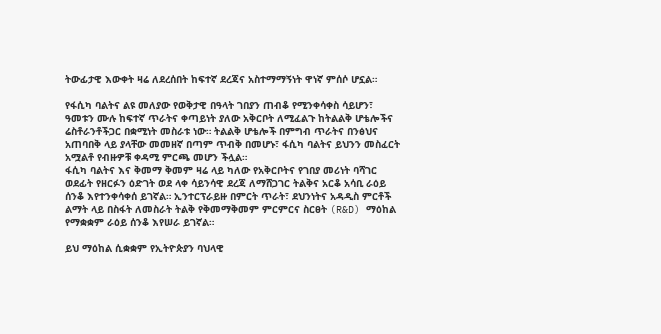ትውፊታዊ እውቀት ዛሬ ለደረሰበት ከፍተኛ ደረጃና አስተማማኝነት ዋነኛ ምሰሶ ሆኗል።

የፋሲካ ባልትና ልዩ መለያው የወቅታዊ በዓላት ገበያን ጠብቆ የሚንቀሳቀስ ሳይሆን፣ ዓመቱን ሙሉ ከፍተኛ ጥራትና ቀጣይነት ያለው አቅርቦት ለሚፈልጉ ከትልልቅ ሆቴሎችና ሬስቶራንቶችጋር በቋሚነት መስራቱ ነው። ትልልቅ ሆቴሎች በምግብ ጥራትና በንፅህና አጠባበቅ ላይ ያላቸው መመዘኛ በጣም ጥብቅ በመሆኑ፣ ፋሲካ ባልትና ይህንን መስፈርት አሟልቶ የብዙዎቹ ቀዳሚ ምርጫ መሆን ችሏል።
ፋሲካ ባልትና እና ቅመማ ቅመም ዛሬ ላይ ካለው የአቅርቦትና የገበያ መሪነት ባሻገር ወደፊት የዘርፉን ዕድገት ወደ ላቀ ሳይንሳዊ ደረጃ ለማሸጋገር ትልቅና አርቆ አሳቢ ራዕይ ሰንቆ እየተንቀሳቀሰ ይገኛል። ኢንተርፕራይዙ በምርት ጥራት፣ ደህንነትና አዳዲስ ምርቶች ልማት ላይ በስፋት ለመስራት ትልቅ የቅመማቅመም ምርምርና ስርፀት (R&D) ማዕከል የማቋቋም ራዕይ ሰንቆ እየሠራ ይገኛል።

ይህ ማዕከል ሲቋቋም የኢትዮጵያን ባህላዊ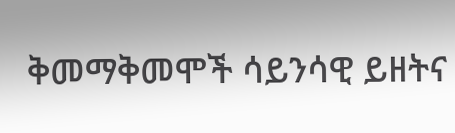ቅመማቅመሞች ሳይንሳዊ ይዘትና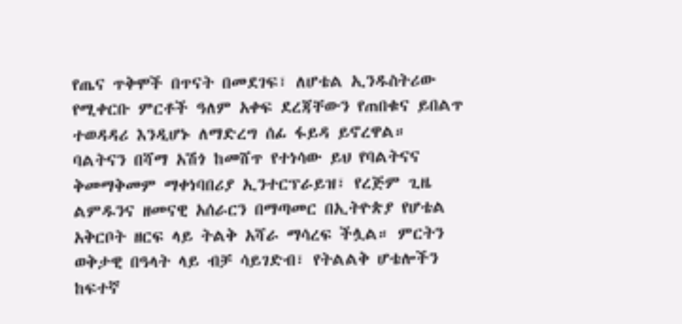የጤና ጥቅሞች በጥናት በመደገፍ፣ ለሆቴል ኢንዱስትሪው የሚቀርቡ ምርቶች ዓለም አቀፍ ደረጃቸውን የጠበቁና ይበልጥ ተወዳዳሪ እንዲሆኑ ለማድረግ ሰፊ ፋይዳ ይኖረዋል።
ባልትናን በሻማ አሽጎ ከመሸጥ የተነሳው ይህ የባልትናና ቅመማቅመም ማቀነባበሪያ ኢንተርፕራይዝ፣ የረጅም ጊዜ ልምዱንና ዘመናዊ አሰራርን በማጣመር በኢትዮጵያ የሆቴል አቅርቦት ዘርፍ ላይ ትልቅ አሻራ ማሳረፍ ችሏል። ምርትን ወቅታዊ በዓላት ላይ ብቻ ሳይገድብ፣ የትልልቅ ሆቴሎችን ከፍተኛ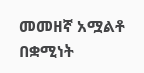መመዘኛ አሟልቶ በቋሚነት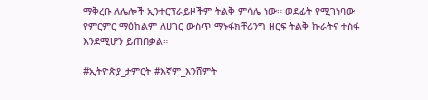ማቅረቡ ለሌሎች ኢንተርፕራይዞችም ትልቅ ምሳሌ ነው። ወደፊት የሚገነባው የምርምር ማዕከልም ለሀገር ውስጥ ማኑፋክቸሪንግ ዘርፍ ትልቅ ኩራትና ተስፋ እንደሚሆን ይጠበቃል።

#ኢትዮጵያ_ታምርት #እኛም_እንሸምት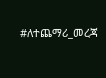#ለተጨማሪ_መረጃ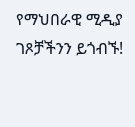የማህበራዊ ሚዲያ ገጾቻችንን ይጎብኙ!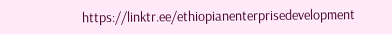https://linktr.ee/ethiopianenterprisedevelopment